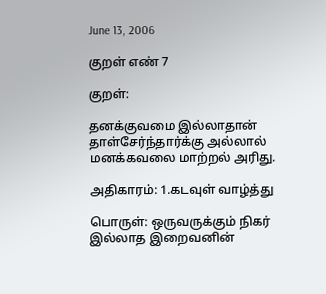June 13, 2006

குறள் எண் 7

குறள்:

தனக்குவமை இல்லாதான் தாள்சேர்ந்தார்க்கு அல்லால்
மனக்கவலை மாற்றல் அரிது.

அதிகாரம்: 1.கடவுள் வாழ்த்து

பொருள்: ஒருவருக்கும் நிகர் இல்லாத இறைவனின்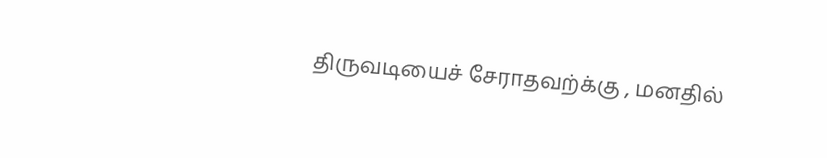திருவடியைச் சேராதவற்க்கு , மனதில்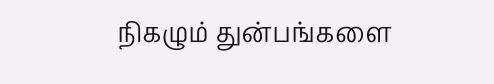நிகழும் துன்பங்களை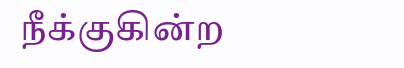நீக்குகின்ற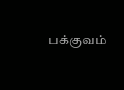பக்குவம்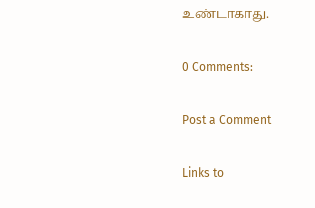உண்டாகாது.

0 Comments:

Post a Comment

Links to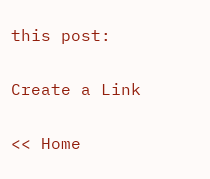this post:

Create a Link

<< Home